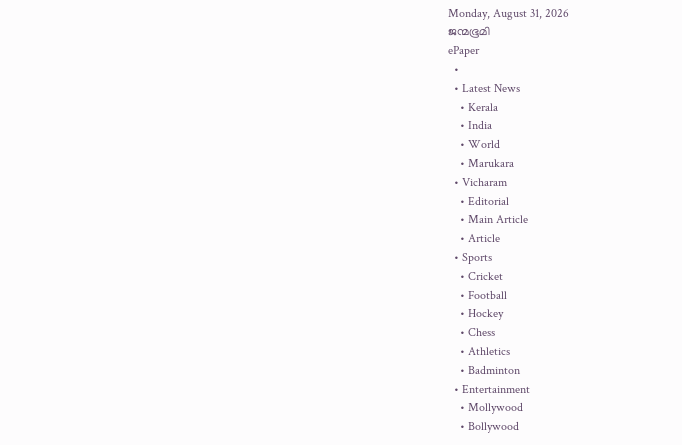Monday, August 31, 2026
ജന്മഭൂമി
ePaper
  •
  • Latest News
    • Kerala
    • India
    • World
    • Marukara
  • Vicharam
    • Editorial
    • Main Article
    • Article
  • Sports
    • Cricket
    • Football
    • Hockey
    • Chess
    • Athletics
    • Badminton
  • Entertainment
    • Mollywood
    • Bollywood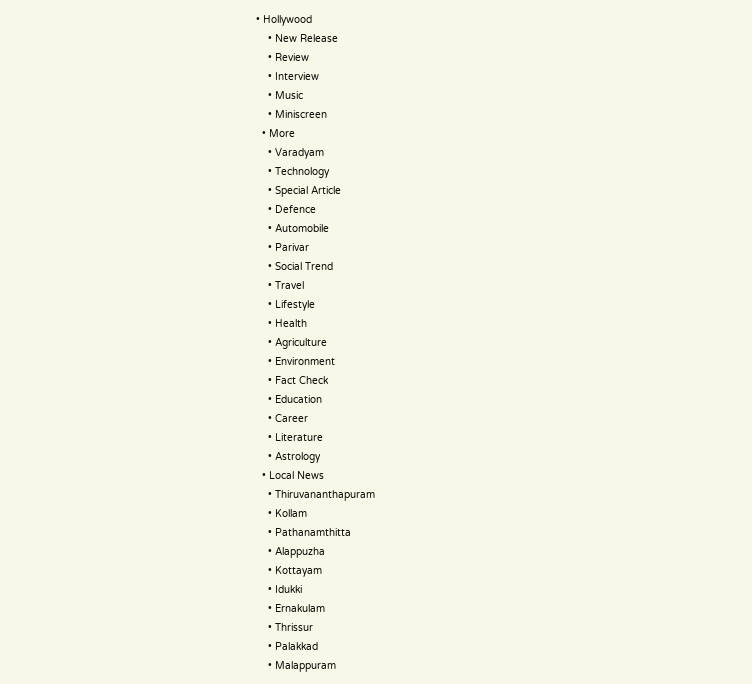• Hollywood
    • New Release
    • Review
    • Interview
    • Music
    • Miniscreen
  • More
    • Varadyam
    • Technology
    • Special Article
    • Defence
    • Automobile
    • Parivar
    • Social Trend
    • Travel
    • Lifestyle
    • Health
    • Agriculture
    • Environment
    • Fact Check
    • Education
    • Career
    • Literature
    • Astrology
  • Local News
    • Thiruvananthapuram
    • Kollam
    • Pathanamthitta
    • Alappuzha
    • Kottayam
    • Idukki
    • Ernakulam
    • Thrissur
    • Palakkad
    • Malappuram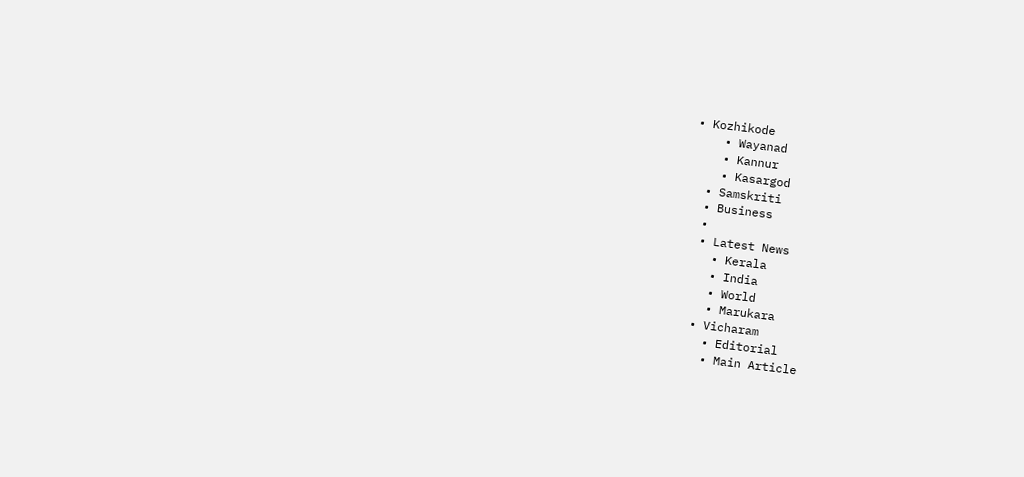• Kozhikode
    • Wayanad
    • Kannur
    • Kasargod
  • Samskriti
  • Business
  •
  • Latest News
    • Kerala
    • India
    • World
    • Marukara
  • Vicharam
    • Editorial
    • Main Article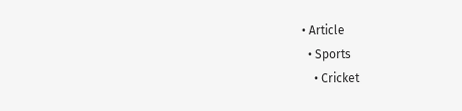• Article
  • Sports
    • Cricket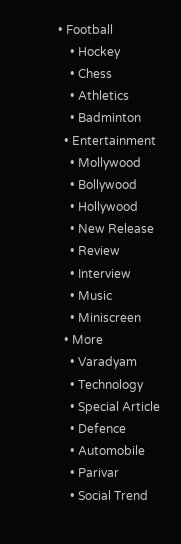• Football
    • Hockey
    • Chess
    • Athletics
    • Badminton
  • Entertainment
    • Mollywood
    • Bollywood
    • Hollywood
    • New Release
    • Review
    • Interview
    • Music
    • Miniscreen
  • More
    • Varadyam
    • Technology
    • Special Article
    • Defence
    • Automobile
    • Parivar
    • Social Trend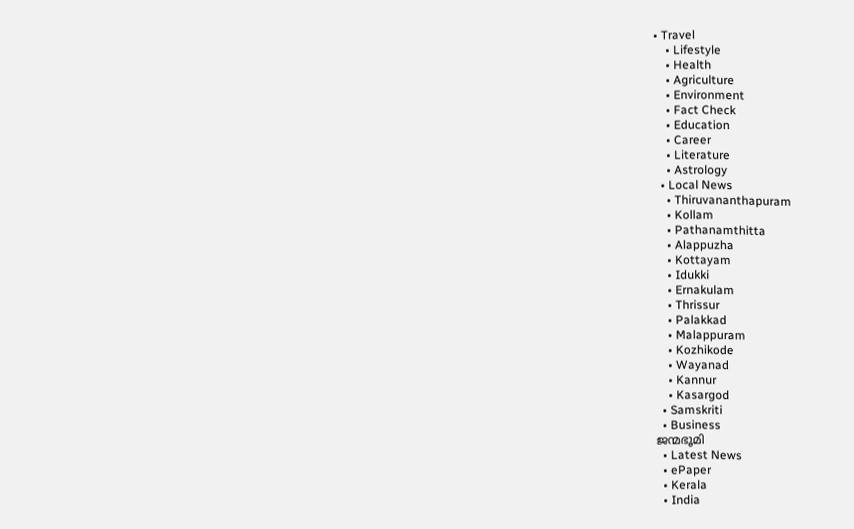• Travel
    • Lifestyle
    • Health
    • Agriculture
    • Environment
    • Fact Check
    • Education
    • Career
    • Literature
    • Astrology
  • Local News
    • Thiruvananthapuram
    • Kollam
    • Pathanamthitta
    • Alappuzha
    • Kottayam
    • Idukki
    • Ernakulam
    • Thrissur
    • Palakkad
    • Malappuram
    • Kozhikode
    • Wayanad
    • Kannur
    • Kasargod
  • Samskriti
  • Business
ജന്മഭൂമി
  • Latest News
  • ePaper
  • Kerala
  • India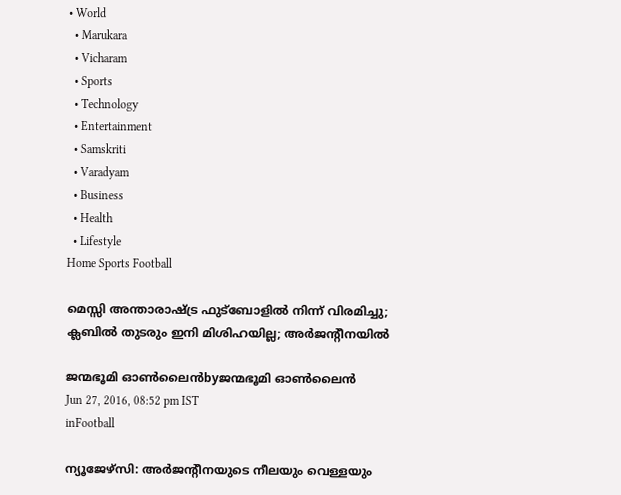• World
  • Marukara
  • Vicharam
  • Sports
  • Technology
  • Entertainment
  • Samskriti
  • Varadyam
  • Business
  • Health
  • Lifestyle
Home Sports Football

മെസ്സി അന്താരാഷ്‌ട്ര ഫുട്‌ബോളില്‍ നിന്ന് വിരമിച്ചു; ക്ലബില്‍ തുടരും ഇനി മിശിഹയില്ല; അര്‍ജന്റീനയില്‍

ജന്മഭൂമി ഓണ്‍ലൈന്‍byജന്മഭൂമി ഓണ്‍ലൈന്‍
Jun 27, 2016, 08:52 pm IST
inFootball

ന്യൂജേഴ്‌സി: അര്‍ജന്റീനയുടെ നീലയും വെള്ളയും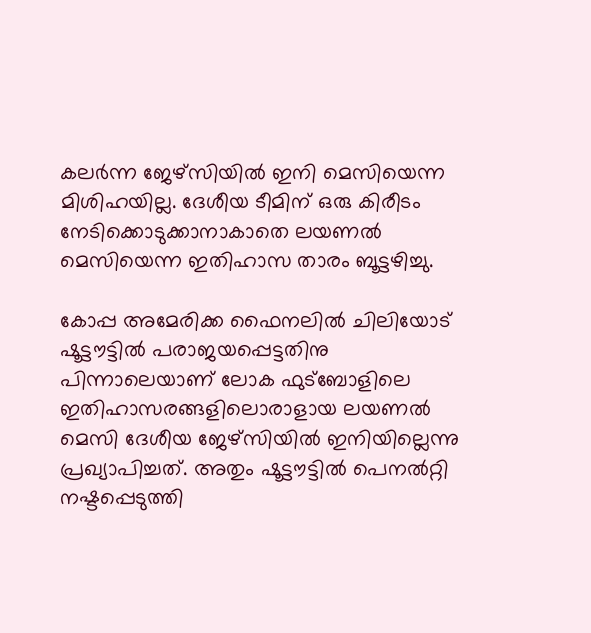കലര്‍ന്ന ജേഴ്‌സിയില്‍ ഇനി മെസിയെന്ന മിശിഹയില്ല. ദേശീയ ടീമിന് ഒരു കിരീടം നേടിക്കൊടുക്കാനാകാതെ ലയണല്‍ മെസിയെന്ന ഇതിഹാസ താരം ബൂട്ടഴിച്ചു.

കോപ്പ അമേരിക്ക ഫൈനലില്‍ ചിലിയോട് ഷൂട്ടൗട്ടില്‍ പരാജയപ്പെട്ടതിനു പിന്നാലെയാണ് ലോക ഫുട്‌ബോളിലെ ഇതിഹാസരങ്ങളിലൊരാളായ ലയണല്‍ മെസി ദേശീയ ജേഴ്‌സിയില്‍ ഇനിയില്ലെന്നു പ്രഖ്യാപിച്ചത്. അതും ഷൂട്ടൗട്ടില്‍ പെനല്‍റ്റി നഷ്ടപ്പെടുത്തി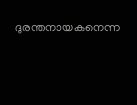ദുരന്തനായകനെന്ന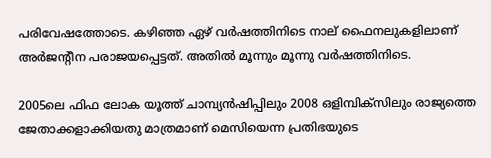പരിവേഷത്തോടെ. കഴിഞ്ഞ ഏഴ് വര്‍ഷത്തിനിടെ നാല് ഫൈനലുകളിലാണ് അര്‍ജന്റീന പരാജയപ്പെട്ടത്. അതില്‍ മൂന്നും മൂന്നു വര്‍ഷത്തിനിടെ.

2005ലെ ഫിഫ ലോക യൂത്ത് ചാമ്പ്യന്‍ഷിപ്പിലും 2008 ഒളിമ്പിക്‌സിലും രാജ്യത്തെ ജേതാക്കളാക്കിയതു മാത്രമാണ് മെസിയെന്ന പ്രതിഭയുടെ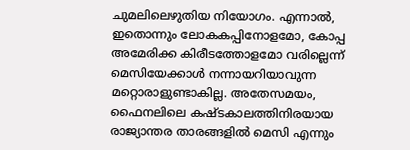ചുമലിലെഴുതിയ നിയോഗം. എന്നാല്‍, ഇതൊന്നും ലോകകപ്പിനോളമോ, കോപ്പ അമേരിക്ക കിരീടത്തോളമോ വരില്ലെന്ന് മെസിയേക്കാള്‍ നന്നായറിയാവുന്ന മറ്റൊരാളുണ്ടാകില്ല. അതേസമയം, ഫൈനലിലെ കഷ്ടകാലത്തിനിരയായ രാജ്യാന്തര താരങ്ങളില്‍ മെസി എന്നും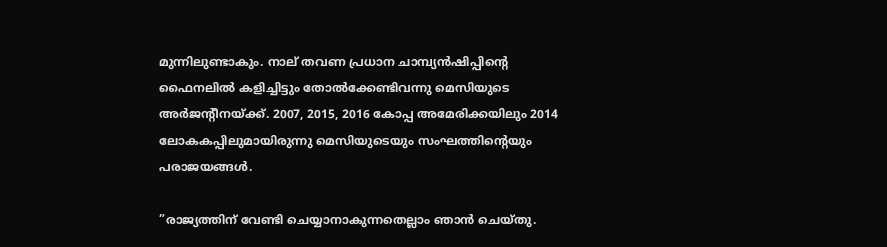മുന്നിലുണ്ടാകും. നാല് തവണ പ്രധാന ചാമ്പ്യന്‍ഷിപ്പിന്റെ ഫൈനലില്‍ കളിച്ചിട്ടും തോല്‍ക്കേണ്ടിവന്നു മെസിയുടെ അര്‍ജന്റീനയ്‌ക്ക്. 2007, 2015, 2016 കോപ്പ അമേരിക്കയിലും 2014 ലോകകപ്പിലുമായിരുന്നു മെസിയുടെയും സംഘത്തിന്റെയും പരാജയങ്ങള്‍.

”രാജ്യത്തിന് വേണ്ടി ചെയ്യാനാകുന്നതെല്ലാം ഞാന്‍ ചെയ്തു.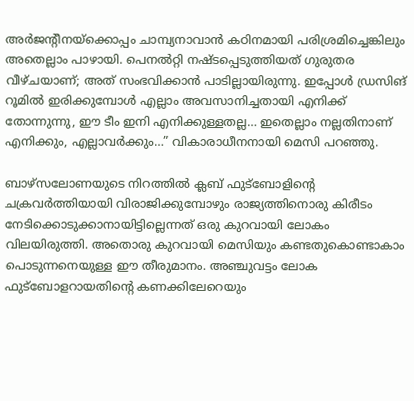അര്‍ജന്റീനയ്‌ക്കൊപ്പം ചാമ്പ്യനാവാന്‍ കഠിനമായി പരിശ്രമിച്ചെങ്കിലും അതെല്ലാം പാഴായി. പെനല്‍റ്റി നഷ്ടപ്പെടുത്തിയത് ഗുരുതര വീഴ്ചയാണ്; അത് സംഭവിക്കാന്‍ പാടില്ലായിരുന്നു. ഇപ്പോള്‍ ഡ്രസിങ് റൂമില്‍ ഇരിക്കുമ്പോള്‍ എല്ലാം അവസാനിച്ചതായി എനിക്ക് തോന്നുന്നു, ഈ ടീം ഇനി എനിക്കുള്ളതല്ല… ഇതെല്ലാം നല്ലതിനാണ് എനിക്കും, എല്ലാവര്‍ക്കും…” വികാരാധീനനായി മെസി പറഞ്ഞു.

ബാഴ്‌സലോണയുടെ നിറത്തില്‍ ക്ലബ് ഫുട്‌ബോളിന്റെ ചക്രവര്‍ത്തിയായി വിരാജിക്കുമ്പോഴും രാജ്യത്തിനൊരു കിരീടം നേടിക്കൊടുക്കാനായിട്ടില്ലെന്നത് ഒരു കുറവായി ലോകം വിലയിരുത്തി. അതൊരു കുറവായി മെസിയും കണ്ടതുകൊണ്ടാകാം പൊടുന്നനെയുള്ള ഈ തീരുമാനം. അഞ്ചുവട്ടം ലോക ഫുട്‌ബോളറായതിന്റെ കണക്കിലേറെയും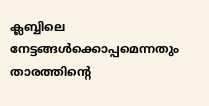ക്ലബ്ബിലെ നേട്ടങ്ങള്‍ക്കൊപ്പമെന്നതും താരത്തിന്റെ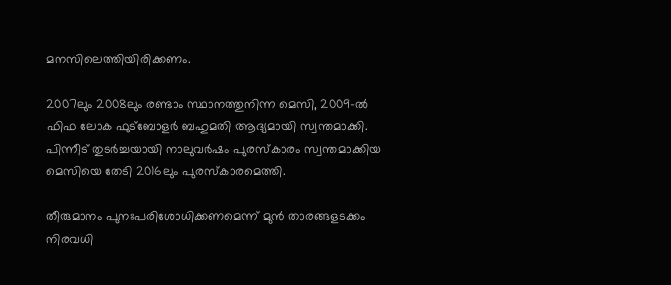മനസിലെത്തിയിരിക്കണം.

2007ലും 2008ലും രണ്ടാം സ്ഥാനത്തുനിന്ന മെസി, 2009-ല്‍ ഫിഫ ലോക ഫുട്‌ബോളര്‍ ബഹുമതി ആദ്യമായി സ്വന്തമാക്കി. പിന്നീട് തുടര്‍ച്ചയായി നാലുവര്‍ഷം പുരസ്‌കാരം സ്വന്തമാക്കിയ മെസിയെ തേടി 2016ലും പുരസ്‌കാരമെത്തി.

തീരുമാനം പുനഃപരിശോധിക്കണമെന്ന് മുന്‍ താരങ്ങളടക്കം നിരവധി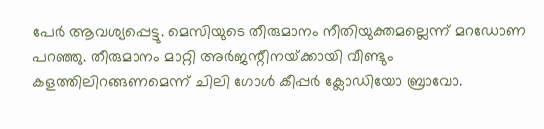പേര്‍ ആവശ്യപ്പെട്ടു. മെസിയുടെ തീരുമാനം നീതിയുക്തമല്ലെന്ന് മറഡോണ പറഞ്ഞു. തീരുമാനം മാറ്റി അര്‍ജന്റീനയ്‌ക്കായി വീണ്ടും കളത്തിലിറങ്ങണമെന്ന് ചിലി ഗോള്‍ കീപ്പര്‍ ക്ലോഡിയോ ബ്രാവോ.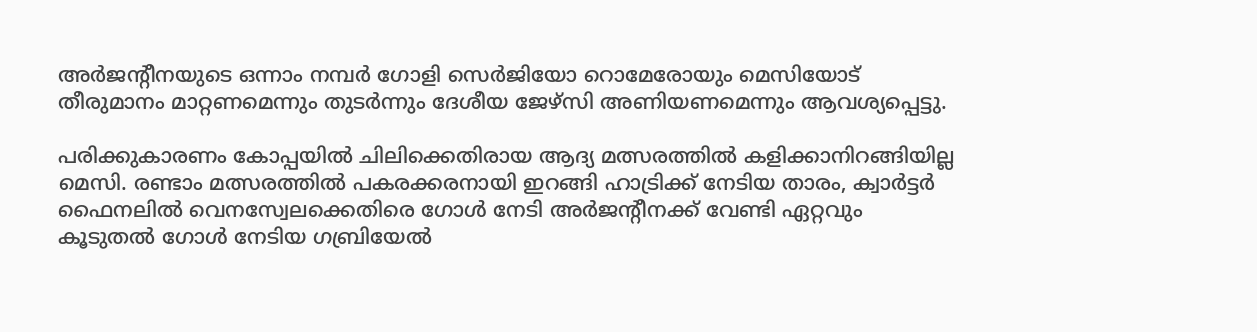അര്‍ജന്റീനയുടെ ഒന്നാം നമ്പര്‍ ഗോളി സെര്‍ജിയോ റൊമേരോയും മെസിയോട് തീരുമാനം മാറ്റണമെന്നും തുടര്‍ന്നും ദേശീയ ജേഴ്‌സി അണിയണമെന്നും ആവശ്യപ്പെട്ടു.

പരിക്കുകാരണം കോപ്പയില്‍ ചിലിക്കെതിരായ ആദ്യ മത്സരത്തില്‍ കളിക്കാനിറങ്ങിയില്ല മെസി. രണ്ടാം മത്സരത്തില്‍ പകരക്കരനായി ഇറങ്ങി ഹാട്രിക്ക് നേടിയ താരം, ക്വാര്‍ട്ടര്‍ ഫൈനലില്‍ വെനസ്വേലക്കെതിരെ ഗോള്‍ നേടി അര്‍ജന്റീനക്ക് വേണ്ടി ഏറ്റവും കൂടുതല്‍ ഗോള്‍ നേടിയ ഗബ്രിയേല്‍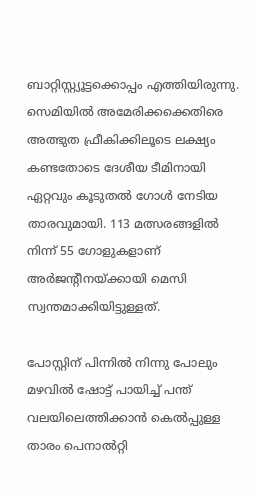ബാറ്റിസ്റ്റ്യൂട്ടക്കൊപ്പം എത്തിയിരുന്നു. സെമിയില്‍ അമേരിക്കക്കെതിരെ അത്ഭുത ഫ്രീകിക്കിലൂടെ ലക്ഷ്യം കണ്ടതോടെ ദേശീയ ടീമിനായി ഏറ്റവും കൂടുതല്‍ ഗോള്‍ നേടിയ താരവുമായി. 113 മത്സരങ്ങളില്‍ നിന്ന് 55 ഗോളുകളാണ് അര്‍ജന്റീനയ്‌ക്കായി മെസി സ്വന്തമാക്കിയിട്ടുള്ളത്.

പോസ്റ്റിന് പിന്നില്‍ നിന്നു പോലും മഴവില്‍ ഷോട്ട് പായിച്ച് പന്ത് വലയിലെത്തിക്കാന്‍ കെല്‍പ്പുള്ള താരം പെനാല്‍റ്റി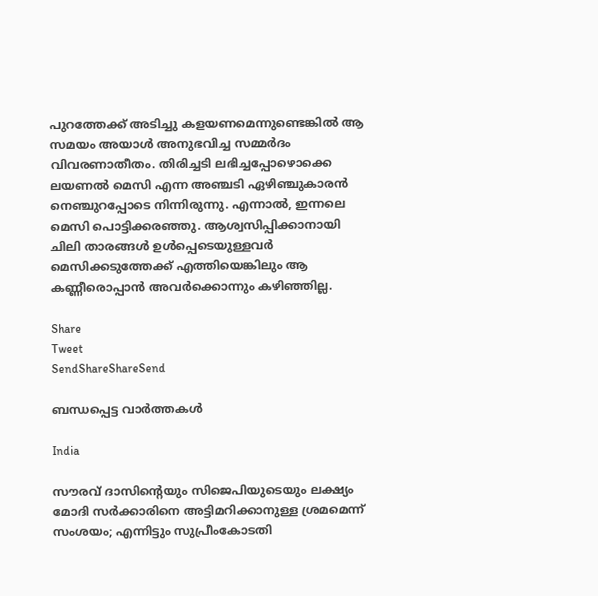പുറത്തേക്ക് അടിച്ചു കളയണമെന്നുണ്ടെങ്കില്‍ ആ സമയം അയാള്‍ അനുഭവിച്ച സമ്മര്‍ദം വിവരണാതീതം. തിരിച്ചടി ലഭിച്ചപ്പോഴൊക്കെ ലയണല്‍ മെസി എന്ന അഞ്ചടി ഏഴിഞ്ചുകാരന്‍ നെഞ്ചുറപ്പോടെ നിന്നിരുന്നു. എന്നാല്‍, ഇന്നലെ മെസി പൊട്ടിക്കരഞ്ഞു. ആശ്വസിപ്പിക്കാനായി ചിലി താരങ്ങള്‍ ഉള്‍പ്പെടെയുള്ളവര്‍ മെസിക്കടുത്തേക്ക് എത്തിയെങ്കിലും ആ കണ്ണീരൊപ്പാന്‍ അവര്‍ക്കൊന്നും കഴിഞ്ഞില്ല.

Share
Tweet
SendShareShareSend

ബന്ധപ്പെട്ട വാര്‍ത്തകള്‍

India

സൗരവ് ദാസിന്റെയും സിജെപിയുടെയും ലക്ഷ്യം മോദി സര്‍ക്കാരിനെ അട്ടിമറിക്കാനുള്ള ശ്രമമെന്ന് സംശയം; എന്നിട്ടും സുപ്രീംകോടതി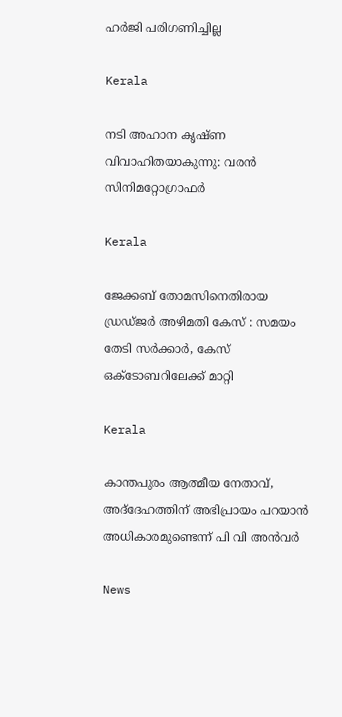ഹര്‍ജി പരിഗണിച്ചില്ല

Kerala

നടി അഹാന കൃഷ്ണ വിവാഹിതയാകുന്നു: വരൻ സിനിമറ്റോഗ്രാഫർ

Kerala

ജേക്കബ് തോമസിനെതിരായ ഡ്രഡ്ജര്‍ അഴിമതി കേസ് : സമയം തേടി സര്‍ക്കാര്‍, കേസ് ഒക്ടോബറിലേക്ക് മാറ്റി

Kerala

കാന്തപുരം ആത്മീയ നേതാവ്, അദ്‌ദേഹത്തിന് അഭിപ്രായം പറയാന്‍ അധികാരമുണ്ടെന്ന് പി വി അന്‍വര്‍

News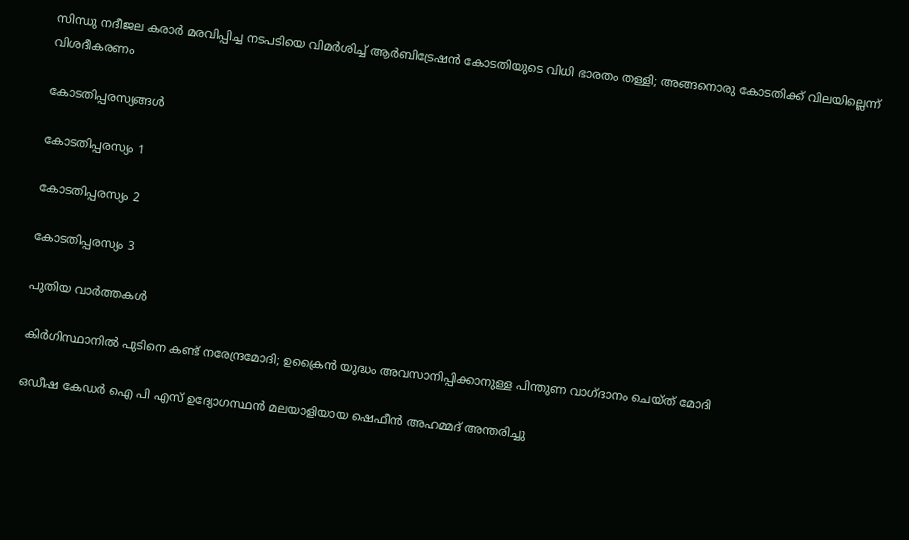സിന്ധു നദീജല കരാർ മരവിപ്പിച്ച നടപടിയെ വിമർശിച്ച് ആർബിട്രേഷൻ കോടതിയുടെ വിധി ഭാരതം തള്ളി; അങ്ങനൊരു കോടതിക്ക് വിലയില്ലെന്ന് വിശദീകരണം

കോടതിപ്പരസ്യങ്ങള്‍

കോടതിപ്പരസ്യം 1

കോടതിപ്പരസ്യം 2

കോടതിപ്പരസ്യം 3

പുതിയ വാര്‍ത്തകള്‍

കിര്‍ഗിസ്ഥാനില്‍ പുടിനെ കണ്ട് നരേന്ദ്രമോദി; ഉക്രൈന്‍ യുദ്ധം അവസാനിപ്പിക്കാനുള്ള പിന്തുണ വാഗ്ദാനം ചെയ്ത് മോദി

ഒഡീഷ കേഡര്‍ ഐ പി എസ് ഉദ്യോഗസ്ഥന്‍ മലയാളിയായ ഷെഫീന്‍ അഹമ്മദ് അന്തരിച്ചു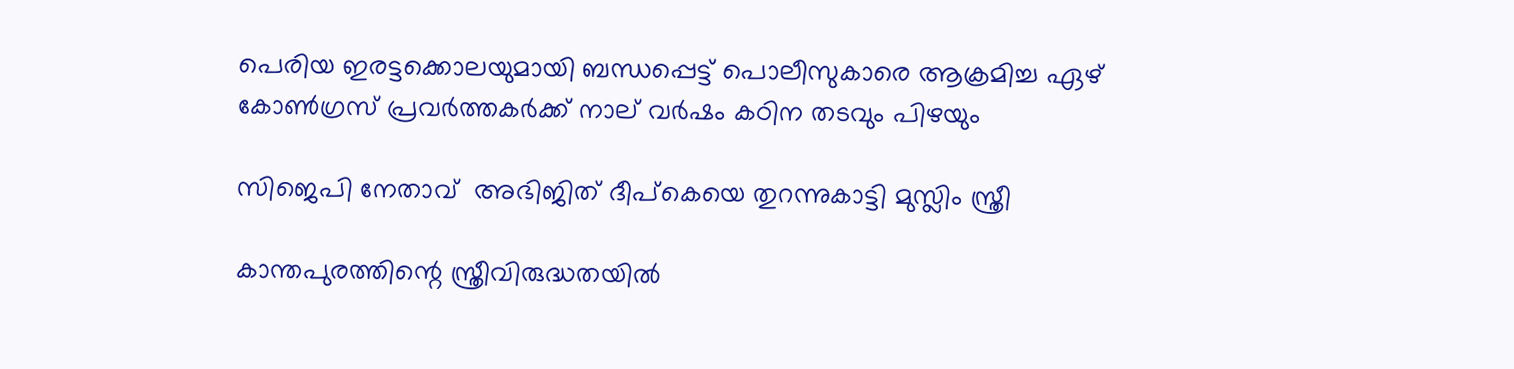പെരിയ ഇരട്ടക്കൊലയുമായി ബന്ധപ്പെട്ട് പൊലീസുകാരെ ആക്രമിച്ച ഏഴ് കോണ്‍ഗ്രസ് പ്രവര്‍ത്തകര്‍ക്ക് നാല് വര്‍ഷം കഠിന തടവും പിഴയും

സിജെപി നേതാവ്  അഭിജിത് ദീപ്കെയെ തുറന്നുകാട്ടി മുസ്ലിം സ്ത്രീ

കാന്തപുരത്തിന്റെ സ്ത്രീവിരുദ്ധതയില്‍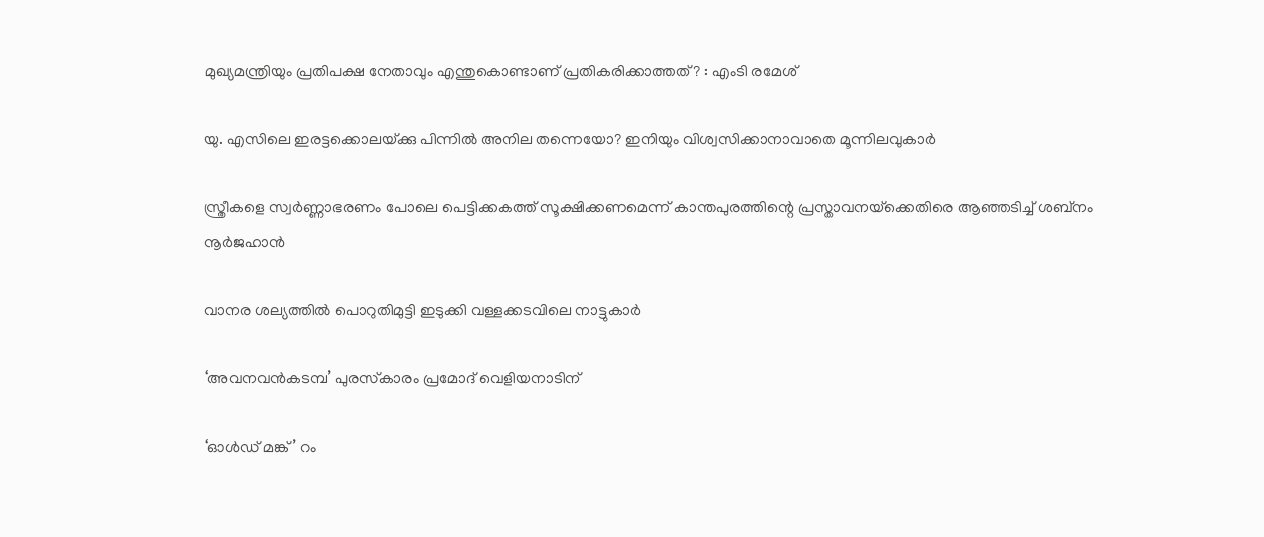മുഖ്യമന്ത്രിയും പ്രതിപക്ഷ നേതാവും എന്തുകൊണ്ടാണ് പ്രതികരിക്കാത്തത്? : എംടി രമേശ്

യു. എസിലെ ഇരട്ടക്കൊലയ്‌ക്കു പിന്നില്‍ അനില തന്നെയോ? ഇനിയും വിശ്വസിക്കാനാവാതെ മൂന്നിലവുകാര്‍

സ്ത്രീകളെ സ്വര്‍ണ്ണാഭരണം പോലെ പെട്ടിക്കകത്ത് സൂക്ഷിക്കണമെന്ന് കാന്തപുരത്തിന്റെ പ്രസ്താവനയ്‌ക്കെതിരെ ആഞ്ഞടിച്ച് ശബ്നം നൂര്‍ജഹാന്‍

വാനര ശല്യത്തില്‍ പൊറുതിമുട്ടി ഇടുക്കി വള്ളക്കടവിലെ നാട്ടുകാര്‍

‘അവനവൻകടമ്പ’ പുരസ്‌കാരം പ്രമോദ് വെളിയനാടിന്

‘ഓള്‍ഡ് മങ്ക്’ റം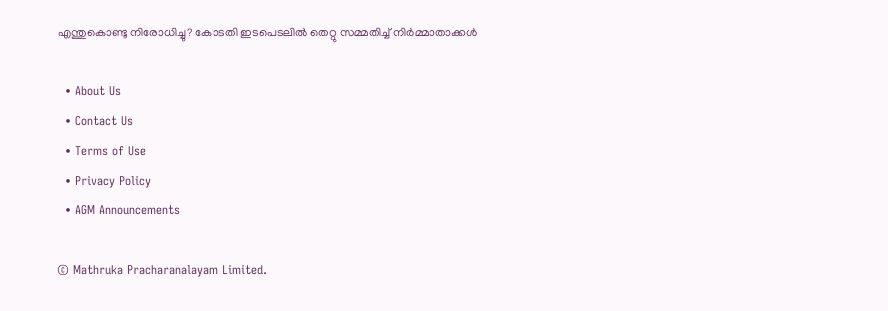എന്തുകൊണ്ടു നിരോധിച്ചു? കോടതി ഇടപെടലില്‍ തെറ്റു സമ്മതിച്ച് നിര്‍മ്മാതാക്കള്‍

  • About Us
  • Contact Us
  • Terms of Use
  • Privacy Policy
  • AGM Announcements

© Mathruka Pracharanalayam Limited.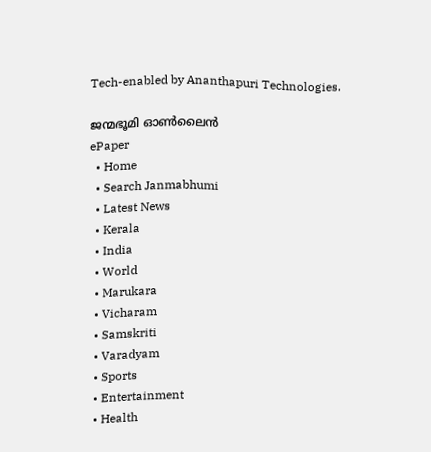Tech-enabled by Ananthapuri Technologies.

ജന്മഭൂമി ഓണ്‍ലൈന്‍
ePaper
  • Home
  • Search Janmabhumi
  • Latest News
  • Kerala
  • India
  • World
  • Marukara
  • Vicharam
  • Samskriti
  • Varadyam
  • Sports
  • Entertainment
  • Health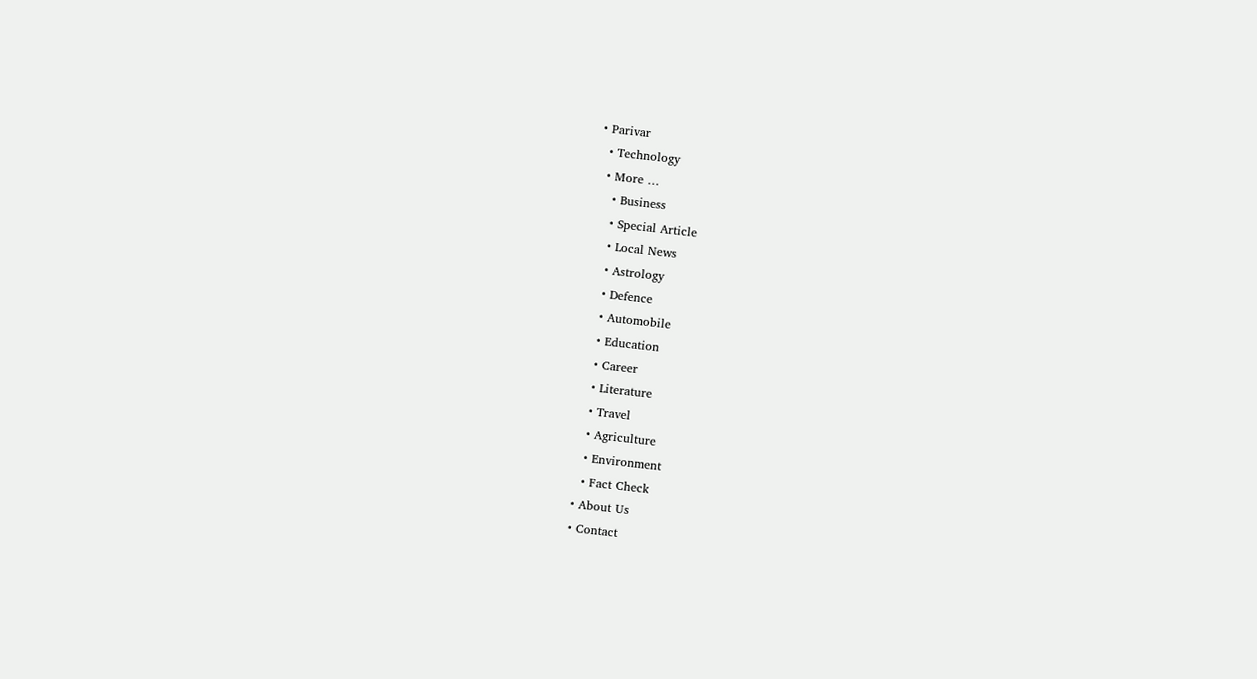• Parivar
  • Technology
  • More …
    • Business
    • Special Article
    • Local News
    • Astrology
    • Defence
    • Automobile
    • Education
    • Career
    • Literature
    • Travel
    • Agriculture
    • Environment
    • Fact Check
  • About Us
  • Contact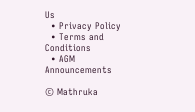Us
  • Privacy Policy
  • Terms and Conditions
  • AGM Announcements

© Mathruka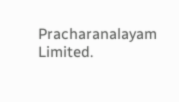Pracharanalayam Limited.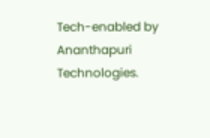Tech-enabled by Ananthapuri Technologies.